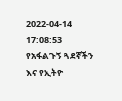2022-04-14 17:08:53
የአፋልጉኝ ጓደኛችን እና የኢትዮ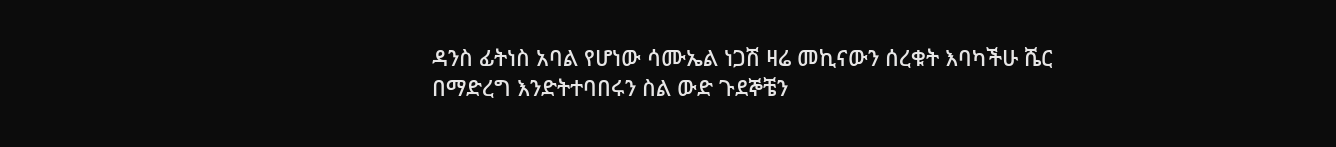ዳንስ ፊትነስ አባል የሆነው ሳሙኤል ነጋሽ ዛሬ መኪናውን ሰረቁት እባካችሁ ሼር በማድረግ እንድትተባበሩን ስል ውድ ጉደኞቼን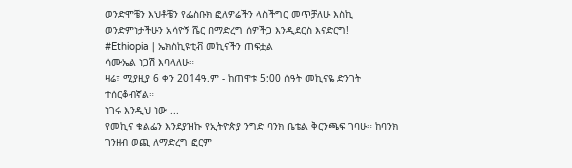ወንድሞቼን እህቶቼን የፌስቡክ ፎለዎሬችን ላስችግር መጥቻለሁ እስኪ ወንድምነታችሁን አሳዮኝ ሼር በማድረግ ሰዎችጋ እንዲደርስ እናድርግ!
#Ethiopia | ኤክስኪዩቲቭ መኪናችን ጠፍቷል
ሳሙኤል ነጋሽ እባላለሁ።
ዛሬ፣ ሚያዚያ 6 ቀን 2014ዓ.ም - ከጠዋቱ 5:00 ሰዓት መኪናዬ ድንገት ተሰርቆብኛል።
ነገሩ እንዲህ ነው ...
የመኪና ቁልፌን እንደያዝኩ የኢትዮጵያ ንግድ ባንክ ቤቴል ቅርንጫፍ ገባሁ። ከባንክ ገንዘብ ወጪ ለማድረግ ፎርም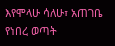እየሞላሁ ሳለሁ፣ አጠገቤ የነበረ ወጣት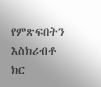የምጽፍበትን እስክሪብቶ ክር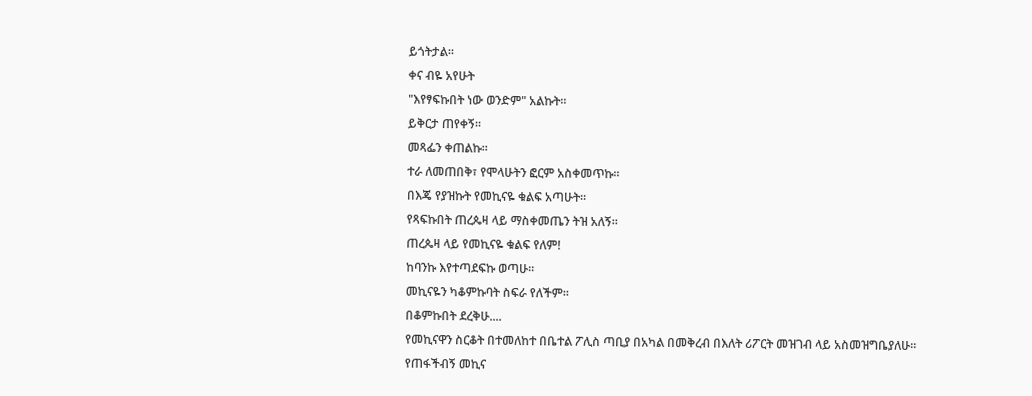ይጎትታል።
ቀና ብዬ አየሁት
"እየፃፍኩበት ነው ወንድም" አልኩት።
ይቅርታ ጠየቀኝ።
መጻፌን ቀጠልኩ።
ተራ ለመጠበቅ፣ የሞላሁትን ፎርም አስቀመጥኩ።
በእጄ የያዝኩት የመኪናዬ ቁልፍ አጣሁት።
የጻፍኩበት ጠረጴዛ ላይ ማስቀመጤን ትዝ አለኝ።
ጠረጴዛ ላይ የመኪናዬ ቁልፍ የለም!
ከባንኩ እየተጣደፍኩ ወጣሁ።
መኪናዬን ካቆምኩባት ስፍራ የለችም።
በቆምኩበት ደረቅሁ....
የመኪናዋን ስርቆት በተመለከተ በቤተል ፖሊስ ጣቢያ በአካል በመቅረብ በእለት ሪፖርት መዝገብ ላይ አስመዝግቤያለሁ።
የጠፋችብኝ መኪና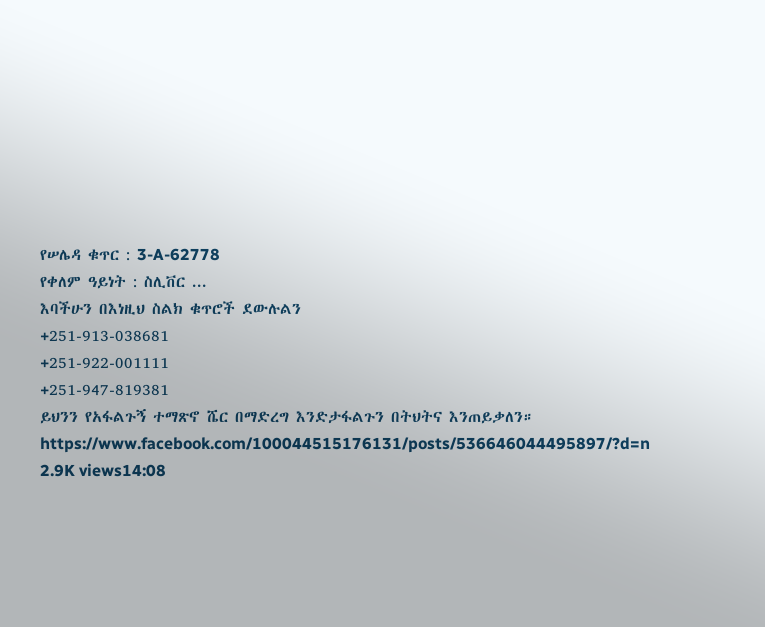የሠሌዳ ቁጥር : 3-A-62778
የቀለም ዓይነት : ስሊቨር ...
እባችሁን በእነዚህ ስልክ ቁጥሮች ደውሉልን
+251-913-038681
+251-922-001111
+251-947-819381
ይህንን የአፋልጉኝ ተማጽኖ ሼር በማድረግ እንድታፋልጉን በትህትና እንጠይቃለን።
https://www.facebook.com/100044515176131/posts/536646044495897/?d=n
2.9K views14:08